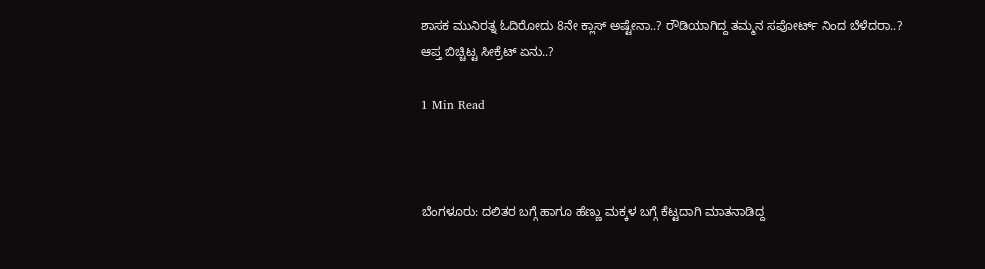ಶಾಸಕ ಮುನಿರತ್ನ ಓದಿರೋದು 8ನೇ ಕ್ಲಾಸ್ ಅಷ್ಟೇನಾ..? ರೌಡಿಯಾಗಿದ್ದ ತಮ್ಮನ ಸಪೋರ್ಟ್ ನಿಂದ ಬೆಳೆದರಾ..? ಆಪ್ತ ಬಿಚ್ಚಿಟ್ಟ ಸೀಕ್ರೆಟ್ ಏನು..?

1 Min Read



ಬೆಂಗಳೂರು: ದಲಿತರ ಬಗ್ಗೆ ಹಾಗೂ ಹೆಣ್ಣು ಮಕ್ಕಳ ಬಗ್ಗೆ ಕೆಟ್ಟದಾಗಿ ಮಾತನಾಡಿದ್ದ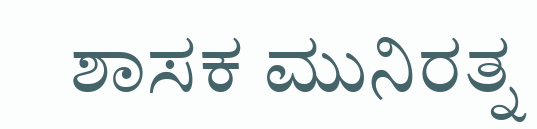ಶಾಸಕ ಮುನಿರತ್ನ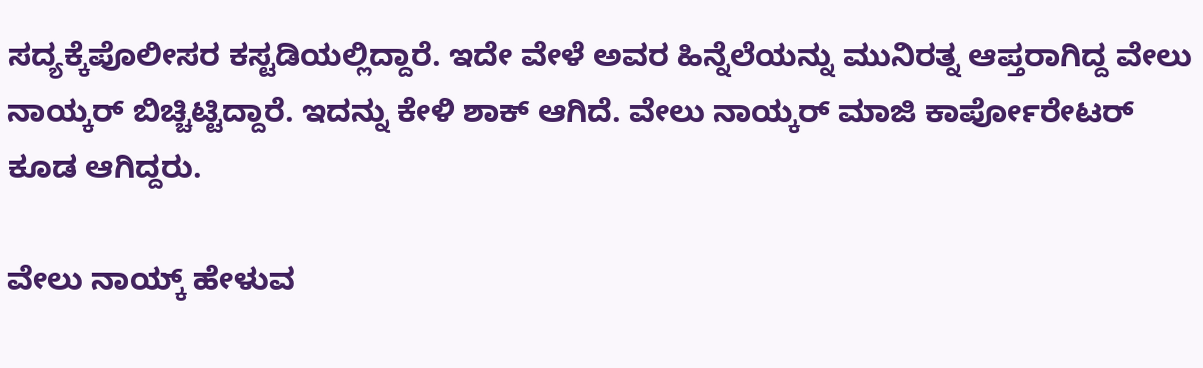ಸದ್ಯಕ್ಕೆ‌ಪೊಲೀಸರ ಕಸ್ಟಡಿಯಲ್ಲಿದ್ದಾರೆ. ಇದೇ ವೇಳೆ ಅವರ ಹಿನ್ನೆಲೆಯನ್ನು ಮುನಿರತ್ನ ಆಪ್ತರಾಗಿದ್ದ ವೇಲು ನಾಯ್ಕರ್ ಬಿಚ್ಚಿಟ್ಟಿದ್ದಾರೆ. ಇದನ್ನು ಕೇಳಿ ಶಾಕ್ ಆಗಿದೆ. ವೇಲು ನಾಯ್ಕರ್ ಮಾಜಿ ಕಾರ್ಪೋರೇಟರ್ ಕೂಡ ಆಗಿದ್ದರು.

ವೇಲು ನಾಯ್ಕ್ ಹೇಳುವ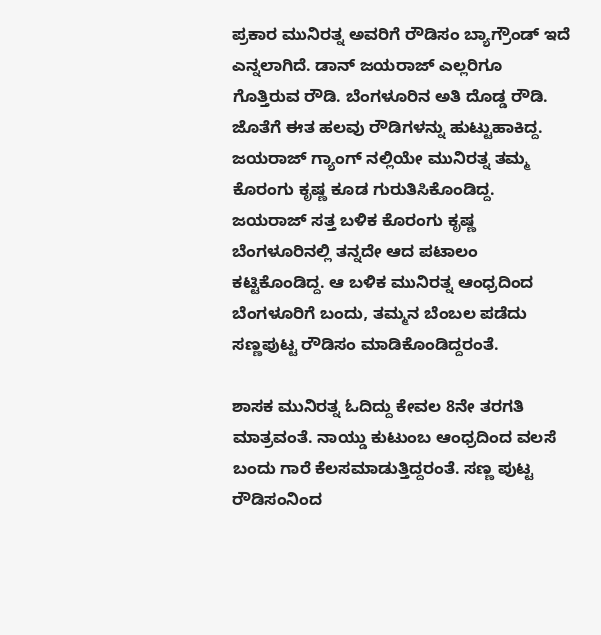ಪ್ರಕಾರ ಮುನಿರತ್ನ ಅವರಿಗೆ ರೌಡಿಸಂ ಬ್ಯಾಗ್ರೌಂಡ್ ಇದೆ ಎನ್ನಲಾಗಿದೆ. ಡಾನ್ ಜಯರಾಜ್ ಎಲ್ಲರಿಗೂ ಗೊತ್ತಿರುವ ರೌಡಿ. ಬೆಂಗಳೂರಿನ ಅತಿ ದೊಡ್ಡ ರೌಡಿ. ಜೊತೆಗೆ ಈತ ಹಲವು ರೌಡಿಗಳನ್ನು ಹುಟ್ಟುಹಾಕಿದ್ದ. ಜಯರಾಜ್ ಗ್ಯಾಂಗ್ ನಲ್ಲಿಯೇ ಮುನಿರತ್ನ ತಮ್ಮ ಕೊರಂಗು ಕೃಷ್ಣ ಕೂಡ ಗುರುತಿಸಿಕೊಂಡಿದ್ದ. ಜಯರಾಜ್ ಸತ್ತ ಬಳಿಕ ಕೊರಂಗು ಕೃಷ್ಣ ಬೆಂಗಳೂರಿನಲ್ಲಿ ತನ್ನದೇ ಆದ ಪಟಾಲಂ ಕಟ್ಟಿಕೊಂಡಿದ್ದ. ಆ ಬಳಿಕ ಮುನಿರತ್ನ ಆಂಧ್ರದಿಂದ ಬೆಂಗಳೂರಿಗೆ ಬಂದು, ತಮ್ಮನ ಬೆಂಬಲ ಪಡೆದು ಸಣ್ಣಪುಟ್ಟ ರೌಡಿಸಂ‌ ಮಾಡಿಕೊಂಡಿದ್ದರಂತೆ.

ಶಾಸಕ ಮುನಿರತ್ನ ಓದಿದ್ದು ಕೇವಲ 8ನೇ ತರಗತಿ ಮಾತ್ರವಂತೆ. ನಾಯ್ಡು ಕುಟುಂಬ ಆಂಧ್ರದಿಂದ ವಲಸೆ ಬಂದು ಗಾರೆ ಕೆಲಸ‌ಮಾಡುತ್ತಿದ್ದರಂತೆ. ಸಣ್ಣ ಪುಟ್ಟ ರೌಡಿಸಂನಿಂದ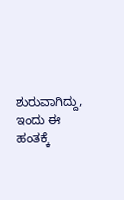ಶುರುವಾಗಿದ್ದು, ಇಂದು ಈ ಹಂತಕ್ಕೆ‌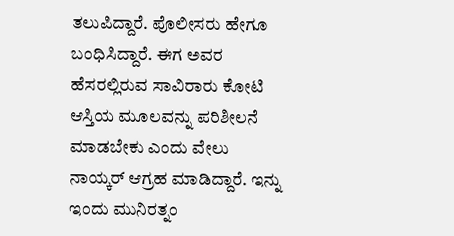ತಲುಪಿದ್ದಾರೆ. ಪೊಲೀಸರು ಹೇಗೂ ಬಂಧಿಸಿದ್ದಾರೆ. ಈಗ ಅವರ ಹೆಸರಲ್ಲಿರುವ ಸಾವಿರಾರು ಕೋಟಿ ಆಸ್ತಿಯ ಮೂಲವನ್ನು ಪರಿಶೀಲನೆ ಮಾಡಬೇಕು ಎಂದು ವೇಲು ನಾಯ್ಕರ್ ಆಗ್ರಹ ಮಾಡಿದ್ದಾರೆ. ಇನ್ನು ಇಂದು ಮುನಿರತ್ನಂ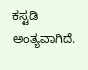ಕಸ್ಟಡಿ ಅಂತ್ಯವಾಗಿದೆ.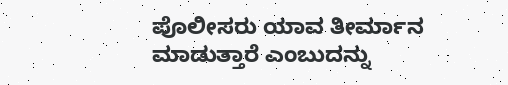ಪೊಲೀಸರು ಯಾವ ತೀರ್ಮಾನ ಮಾಡುತ್ತಾರೆ ಎಂಬುದನ್ನು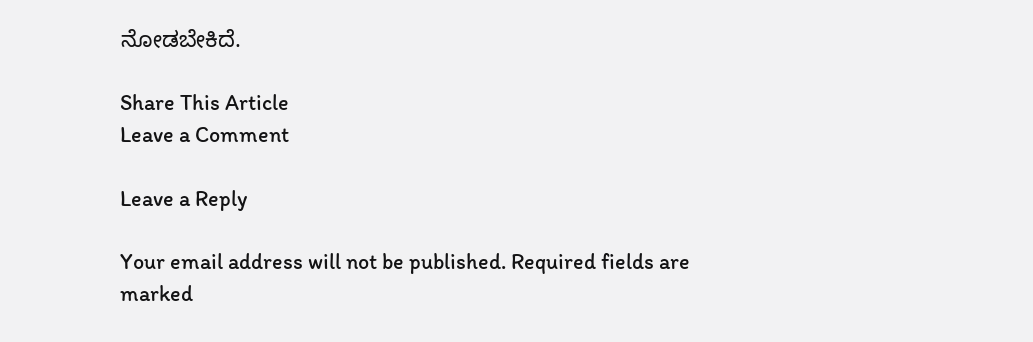ನೋಡಬೇಕಿದೆ.

Share This Article
Leave a Comment

Leave a Reply

Your email address will not be published. Required fields are marked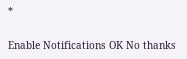*

Enable Notifications OK No thanks